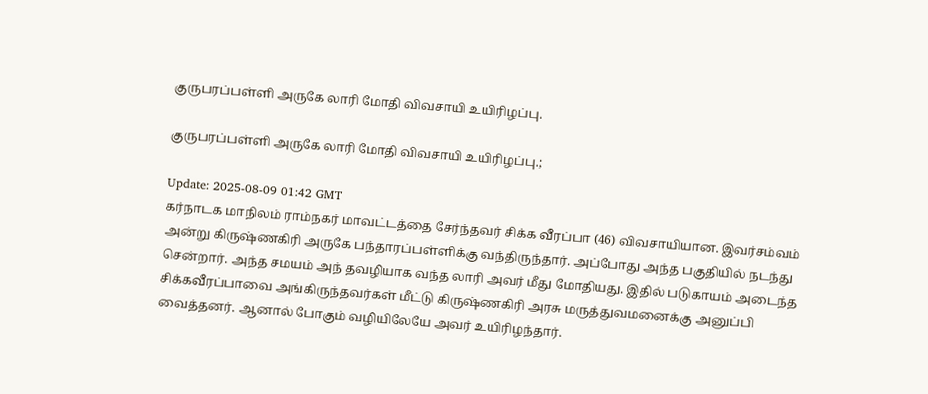குருபரப்பள்ளி அருகே லாரி மோதி விவசாயி உயிரிழப்பு.

குருபரப்பள்ளி அருகே லாரி மோதி விவசாயி உயிரிழப்பு.;

Update: 2025-08-09 01:42 GMT
கர்நாடக மாநிலம் ராம்நகர் மாவட்டத்தை சேர்ந்தவர் சிக்க வீரப்பா (46) விவசாயியான. இவர்சம்வம் அன்று கிருஷ்ணகிரி அருகே பந்தாரப்பள்ளிக்கு வந்திருந்தார். அப்போது அந்த பகுதியில் நடந்து சென்றார். அந்த சமயம் அந் தவழியாக வந்த லாரி அவர் மீது மோதியது. இதில் படுகாயம் அடைந்த சிக்கவீரப்பாவை அங்கிருந்தவர்கள் மீட்டு கிருஷ்ணகிரி அரசு மருத்துவமனைக்கு அனுப்பி வைத்தனர். ஆனால் போகும் வழியிலேயே அவர் உயிரிழந்தார்.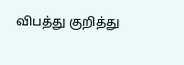விபத்து குறித்து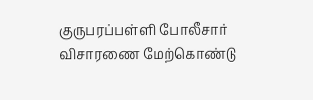குருபரப்பள்ளி போலீசார் விசாரணை மேற்கொண்டு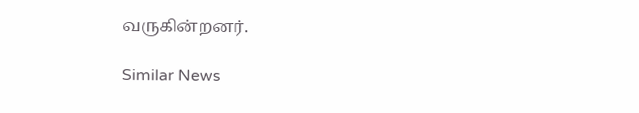வருகின்றனர்.

Similar News